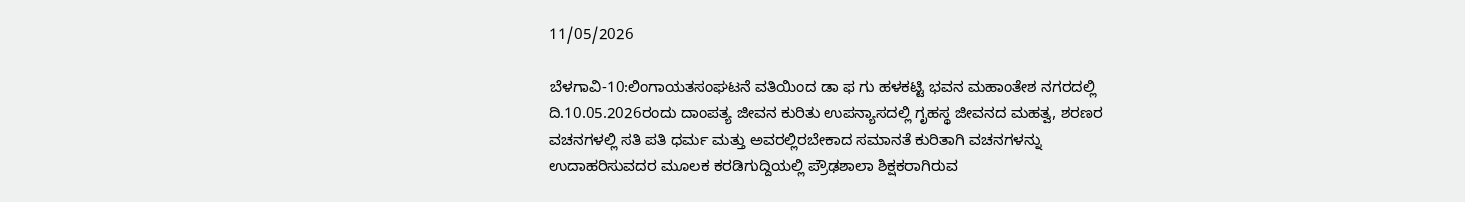11/05/2026

ಬೆಳಗಾವಿ-10:ಲಿಂಗಾಯತಸಂಘಟನೆ ವತಿಯಿಂದ ಡಾ ಫ ಗು ಹಳಕಟ್ಟಿ ಭವನ ಮಹಾಂತೇಶ ನಗರದಲ್ಲಿ ದಿ.10.05.2026ರಂದು ದಾಂಪತ್ಯ ಜೀವನ ಕುರಿತು ಉಪನ್ಯಾಸದಲ್ಲಿ ಗೃಹಸ್ಥ ಜೀವನದ ಮಹತ್ವ, ಶರಣರ ವಚನಗಳಲ್ಲಿ ಸತಿ ಪತಿ ಧರ್ಮ ಮತ್ತು ಅವರಲ್ಲಿರಬೇಕಾದ ಸಮಾನತೆ ಕುರಿತಾಗಿ ವಚನಗಳನ್ನು ಉದಾಹರಿಸುವದರ ಮೂಲಕ ಕರಡಿಗುದ್ದಿಯಲ್ಲಿ ಪ್ರೌಢಶಾಲಾ ಶಿಕ್ಷಕರಾಗಿರುವ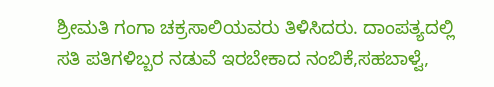ಶ್ರೀಮತಿ ಗಂಗಾ ಚಕ್ರಸಾಲಿಯವರು ತಿಳಿಸಿದರು. ದಾಂಪತ್ಯದಲ್ಲಿ ಸತಿ ಪತಿಗಳಿಬ್ಬರ ನಡುವೆ ಇರಬೇಕಾದ ನಂಬಿಕೆ,ಸಹಬಾಳ್ವೆ,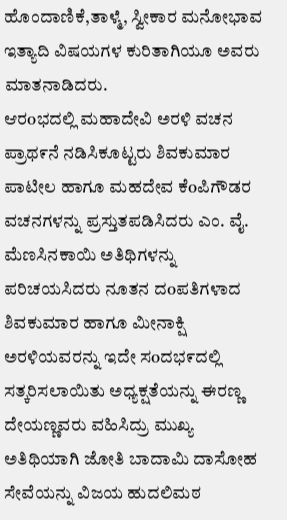ಹೊಂದಾಣಿಕೆ,ತಾಳ್ಮೆ, ಸ್ವೀಕಾರ ಮನೋಭಾವ ಇತ್ಯಾದಿ ವಿಷಯಗಳ ಕುರಿತಾಗಿಯೂ ಅವರು ಮಾತನಾಡಿದರು.
ಆರoಭದಲ್ಲಿ ಮಹಾದೇವಿ ಅರಳಿ ವಚನ ಪ್ರಾಥ೯ನೆ ನಡಿಸಿಕೂಟ್ಟರು ಶಿವಕುಮಾರ ಪಾಟೀಲ ಹಾಗೂ ಮಹದೇವ ಕೆoಪಿಗೌಡರ ವಚನಗಳನ್ನು ಪ್ರಸ್ತುತಪಡಿಸಿದರು ಎಂ. ವೈ. ಮೆಣಸಿನಕಾಯಿ ಅತಿಥಿಗಳನ್ನು ಪರಿಚಯಸಿದರು ನೂತನ ದoಪತಿಗಳಾದ ಶಿವಕುಮಾರ ಹಾಗೂ ಮೀನಾಕ್ಷಿ ಅರಳಿಯವರನ್ನು ಇದೇ ಸoದಭ೯ದಲ್ಲಿ ಸತ್ಕರಿಸಲಾಯಿತು ಅಧ್ಯಕ್ಷತೆಯನ್ನು ಈರಣ್ಣ ದೇಯಣ್ಣವರು ವಹಿಸಿದ್ರು ಮುಖ್ಯ ಅತಿಥಿಯಾಗಿ ಜೋತಿ ಬಾದಾಮಿ ದಾಸೋಹ ಸೇವೆಯನ್ನು ವಿಜಯ ಹುದಲಿಮಠ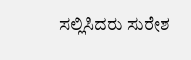ಸಲ್ಲಿಸಿದರು ಸುರೇಶ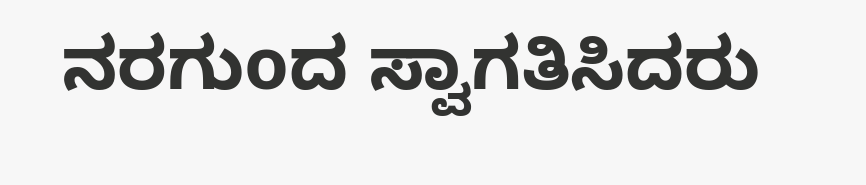ನರಗುoದ ಸ್ವಾಗತಿಸಿದರು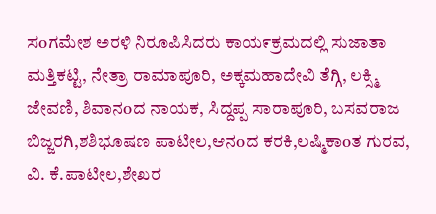ಸoಗಮೇಶ ಅರಳಿ ನಿರೂಪಿಸಿದರು ಕಾಯ೯ಕ್ರಮದಲ್ಲಿ ಸುಜಾತಾ ಮತ್ತಿಕಟ್ಟಿ, ನೇತ್ರಾ ರಾಮಾಪೂರಿ, ಅಕ್ಕಮಹಾದೇವಿ ತೆಗ್ಗಿ, ಲಕ್ಸ್ಮಿ ಜೇವಣಿ, ಶಿವಾನoದ ನಾಯಕ, ಸಿದ್ದಪ್ಪ ಸಾರಾಪೂರಿ, ಬಸವರಾಜ ಬಿಜ್ಜರಗಿ,ಶಶಿಭೂಷಣ ಪಾಟೀಲ,ಆನoದ ಕರಕಿ,ಲಷ್ಮಿಕಾoತ ಗುರವ, ವಿ. ಕೆ.ಪಾಟೀಲ,ಶೇಖರ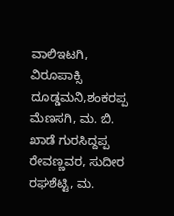ವಾಲಿಇಟಗಿ, ವಿರೂಪಾಕ್ಸಿ ದೂಡ್ಡಮನಿ,ಶಂಕರಪ್ಪ ಮೆಣಸಗಿ, ಮ. ಬಿ. ಖಾಡೆ ಗುರಸಿದ್ದಪ್ಪ ರೇವಣ್ಣವರ, ಸುದೀರ ರಘಶೆಟ್ಟಿ, ಮ.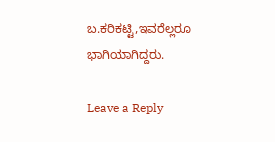ಬ.ಕರಿಕಟ್ಟಿ,ಇವರೆಲ್ಲರೂ ಭಾಗಿಯಾಗಿದ್ದರು.

Leave a Reply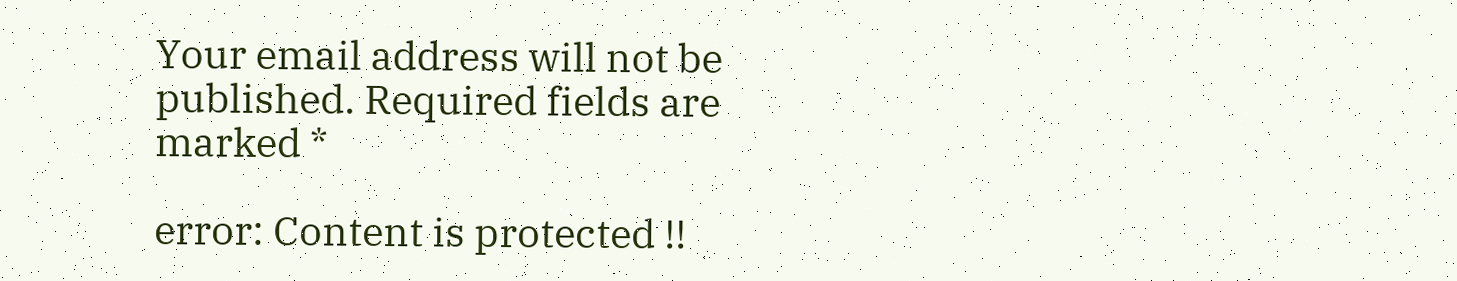Your email address will not be published. Required fields are marked *

error: Content is protected !!